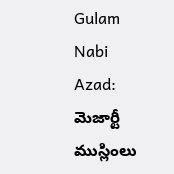Gulam Nabi Azad: మెజార్టీ ముస్లింలు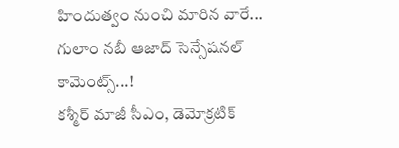హిందుత్వం నుంచి మారిన వారే... గులాం నబీ ఆజాద్ సెన్సేషనల్ కామెంట్స్...!
కశ్మీర్ మాజీ సీఎం, డెమోక్రటిక్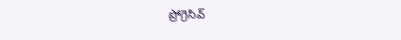ప్రోగ్రెసివ్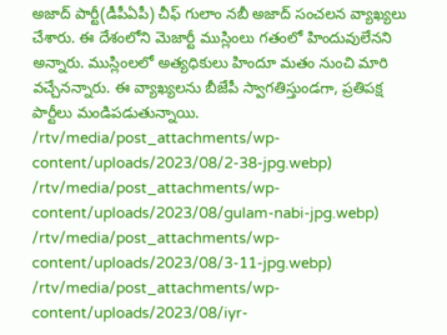అజాద్ పార్టీ(డీపీఏపీ) చీఫ్ గులాం నబీ అజాద్ సంచలన వ్యాఖ్యలు చేశారు. ఈ దేశంలోని మెజార్టీ ముస్లింలు గతంలో హిందువులేనని అన్నారు. ముస్లింలలో అత్యధికులు హిందూ మతం నుంచి మారి వచ్చేనన్నారు. ఈ వ్యాఖ్యలను బీజేపీ స్వాగతిస్తుండగా, ప్రతిపక్ష పార్టీలు మండిపడుతున్నాయి.
/rtv/media/post_attachments/wp-content/uploads/2023/08/2-38-jpg.webp)
/rtv/media/post_attachments/wp-content/uploads/2023/08/gulam-nabi-jpg.webp)
/rtv/media/post_attachments/wp-content/uploads/2023/08/3-11-jpg.webp)
/rtv/media/post_attachments/wp-content/uploads/2023/08/iyr-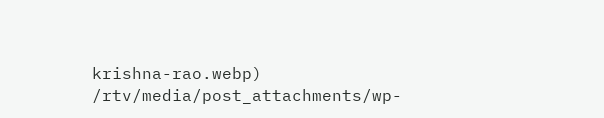krishna-rao.webp)
/rtv/media/post_attachments/wp-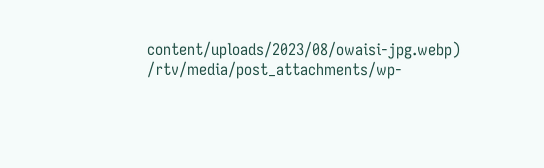content/uploads/2023/08/owaisi-jpg.webp)
/rtv/media/post_attachments/wp-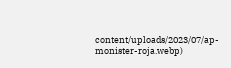content/uploads/2023/07/ap-monister-roja.webp)